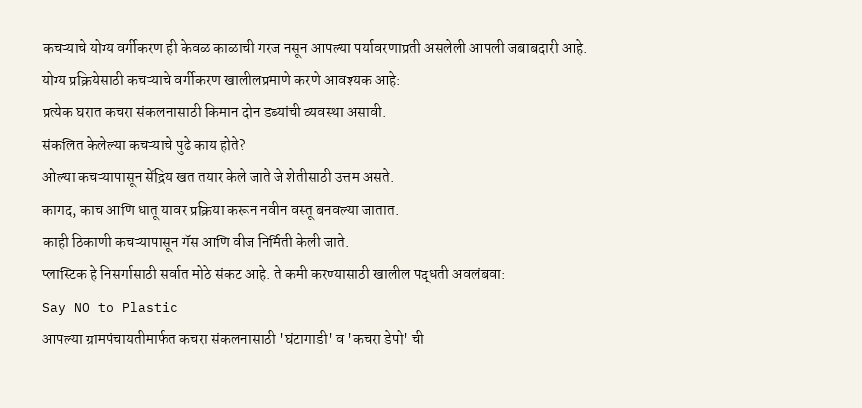कचऱ्याचे योग्य वर्गीकरण ही केवळ काळाची गरज नसून आपल्या पर्यावरणाप्रती असलेली आपली जबाबदारी आहे.
योग्य प्रक्रियेसाठी कचऱ्याचे वर्गीकरण खालीलप्रमाणे करणे आवश्यक आहे:
प्रत्येक घरात कचरा संकलनासाठी किमान दोन डब्यांची व्यवस्था असावी.
संकलित केलेल्या कचऱ्याचे पुढे काय होते?
ओल्या कचऱ्यापासून सेंद्रिय खत तयार केले जाते जे शेतीसाठी उत्तम असते.
कागद, काच आणि धातू यावर प्रक्रिया करून नवीन वस्तू बनवल्या जातात.
काही ठिकाणी कचऱ्यापासून गॅस आणि वीज निर्मिती केली जाते.
प्लास्टिक हे निसर्गासाठी सर्वात मोठे संकट आहे. ते कमी करण्यासाठी खालील पद्धती अवलंबवा:
Say NO to Plastic
आपल्या ग्रामपंचायतीमार्फत कचरा संकलनासाठी 'घंटागाडी' व 'कचरा डेपो' ची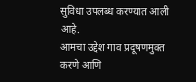सुविधा उपलब्ध करण्यात आली आहे.
आमचा उद्देश गाव प्रदूषणमुक्त करणे आणि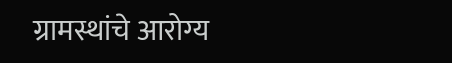ग्रामस्थांचे आरोग्य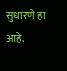सुधारणे हा आहे.